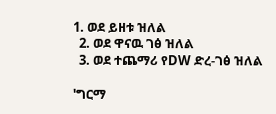1. ወደ ይዘቱ ዝለል
  2. ወደ ዋናዉ ገፅ ዝለል
  3. ወደ ተጨማሪ የDW ድረ-ገፅ ዝለል

'ግርማ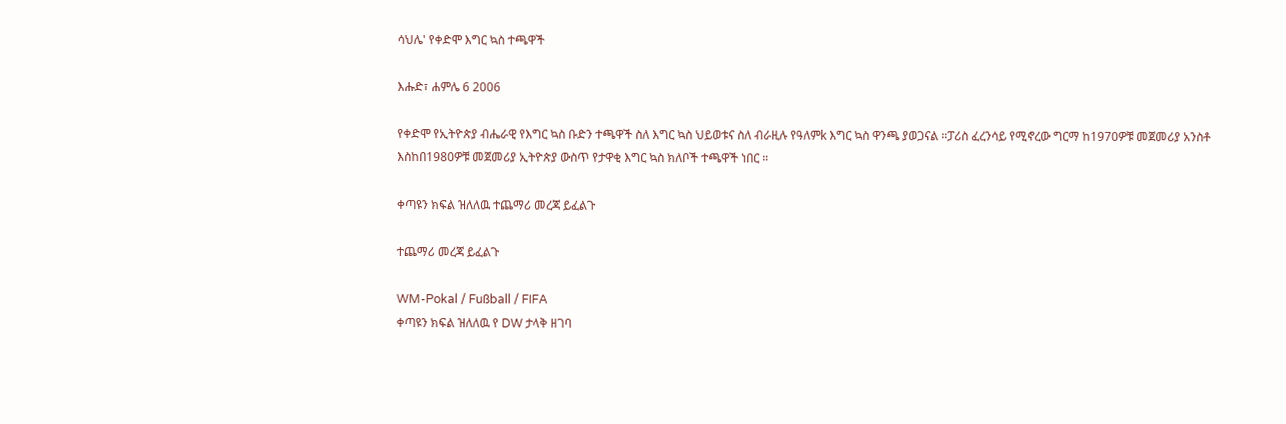ሳህሌ' የቀድሞ እግር ኳስ ተጫዋች

እሑድ፣ ሐምሌ 6 2006

የቀድሞ የኢትዮጵያ ብሔራዊ የእግር ኳስ ቡድን ተጫዋች ስለ እግር ኳስ ህይወቱና ስለ ብራዚሉ የዓለምk እግር ኳስ ዋንጫ ያወጋናል ።ፓሪስ ፈረንሳይ የሚኖረው ግርማ ከ1970ዎቹ መጀመሪያ አንስቶ እስከበ1980ዎቹ መጀመሪያ ኢትዮጵያ ውስጥ የታዋቂ እግር ኳስ ክለቦች ተጫዋች ነበር ።

ቀጣዩን ክፍል ዝለለዉ ተጨማሪ መረጃ ይፈልጉ

ተጨማሪ መረጃ ይፈልጉ

WM-Pokal / Fußball / FIFA
ቀጣዩን ክፍል ዝለለዉ የ DW ታላቅ ዘገባ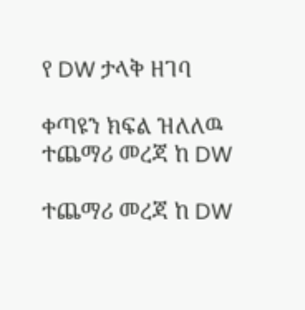የ DW ታላቅ ዘገባ

ቀጣዩን ክፍል ዝለለዉ ተጨማሪ መረጃ ከ DW

ተጨማሪ መረጃ ከ DW